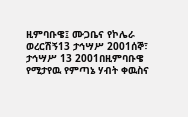ዚምባቡዌ፤ ሙጋቤና የኮሌራ ወረርሽኝ13 ታኅሣሥ 2001ሰኞ፣ ታኅሣሥ 13 2001በዚምባቡዌ የሚታየዉ የምጣኔ ሃብት ቀዉስና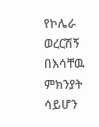የኮሌራ ወረርሽኝ በእሳቸዉ ምክንያት ሳይሆን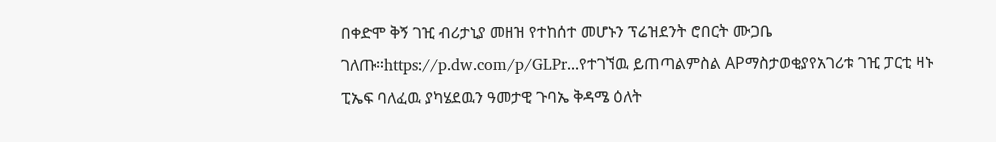በቀድሞ ቅኝ ገዢ ብሪታኒያ መዘዝ የተከሰተ መሆኑን ፕሬዝደንት ሮበርት ሙጋቤ ገለጡ።https://p.dw.com/p/GLPr...የተገኘዉ ይጠጣልምስል APማስታወቂያየአገሪቱ ገዢ ፓርቲ ዛኑ ፒኤፍ ባለፈዉ ያካሄደዉን ዓመታዊ ጉባኤ ቅዳሜ ዕለት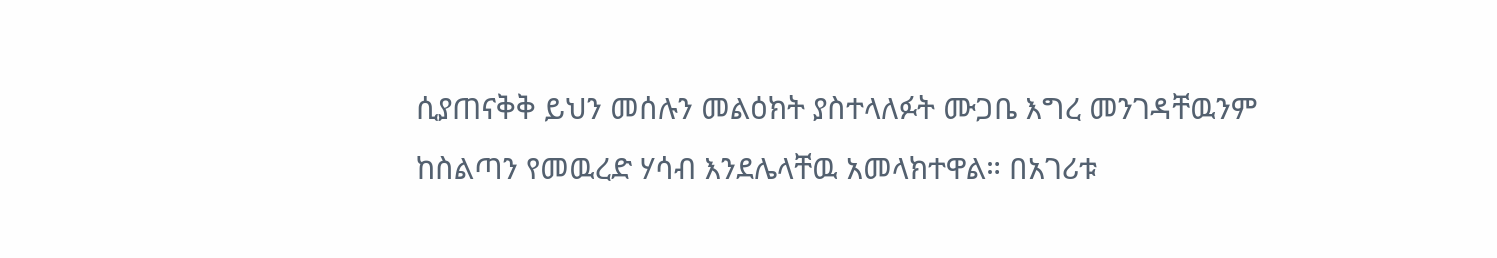ሲያጠናቅቅ ይህን መሰሉን መልዕክት ያስተላለፉት ሙጋቤ እግረ መንገዳቸዉንም ከስልጣን የመዉረድ ሃሳብ እንደሌላቸዉ አመላክተዋል። በአገሪቱ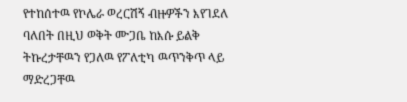የተከሰተዉ የኮሌራ ወረርሽኝ ብዙዎችን እየገደለ ባለበት በዚህ ወቅት ሙጋቤ ከእሱ ይልቅ ትኩረታቸዉን የጋለዉ የፖለቲካ ዉጥንቅጥ ላይ ማድረጋቸዉ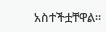አስተችቷቸዋል።